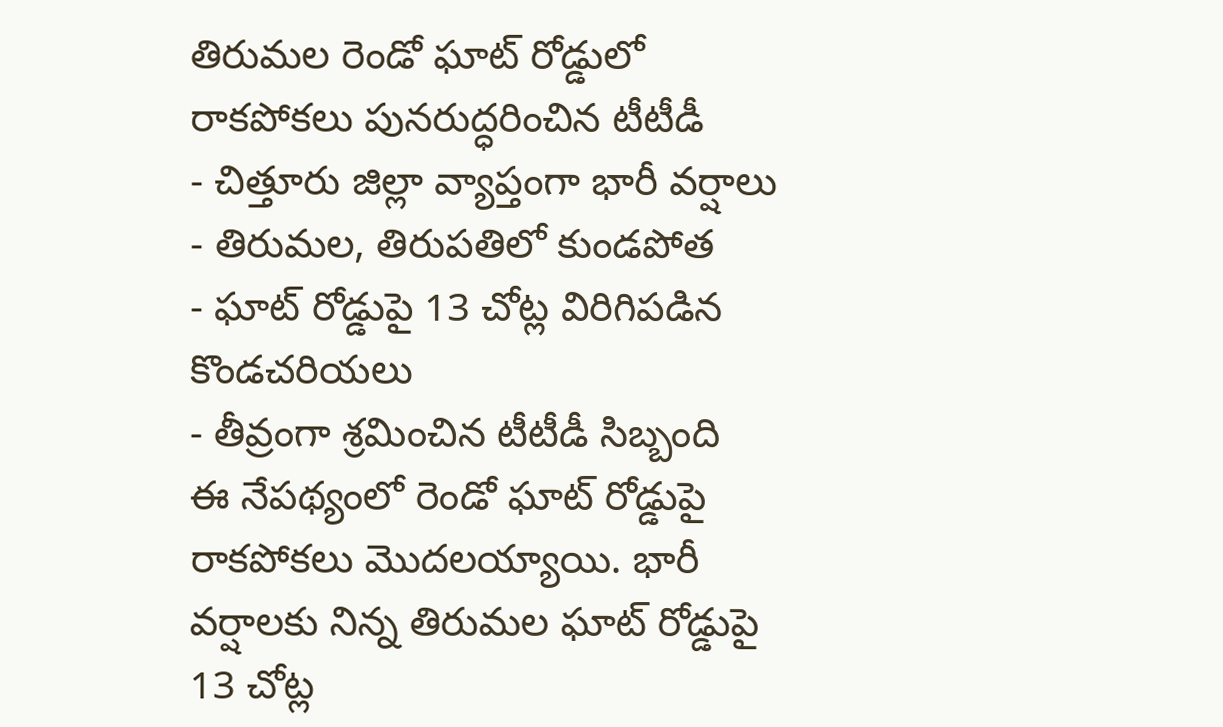తిరుమల రెండో ఘాట్ రోడ్డులో రాకపోకలు పునరుద్ధరించిన టీటీడీ
- చిత్తూరు జిల్లా వ్యాప్తంగా భారీ వర్షాలు
- తిరుమల, తిరుపతిలో కుండపోత
- ఘాట్ రోడ్డుపై 13 చోట్ల విరిగిపడిన కొండచరియలు
- తీవ్రంగా శ్రమించిన టీటీడీ సిబ్బంది
ఈ నేపథ్యంలో రెండో ఘాట్ రోడ్డుపై రాకపోకలు మొదలయ్యాయి. భారీ వర్షాలకు నిన్న తిరుమల ఘాట్ రోడ్డుపై 13 చోట్ల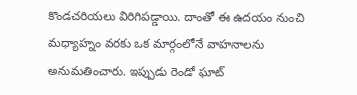కొండచరియలు విరిగిపడ్డాయి. దాంతో ఈ ఉదయం నుంచి మధ్యాహ్నం వరకు ఒక మార్గంలోనే వాహనాలను అనుమతించారు. ఇప్పుడు రెండో ఘాట్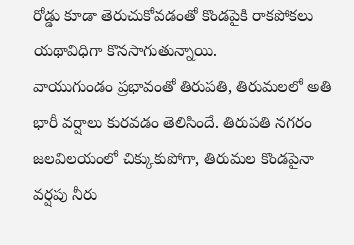రోడ్డు కూడా తెరుచుకోవడంతో కొండపైకి రాకపోకలు యథావిధిగా కొనసాగుతున్నాయి.
వాయుగుండం ప్రభావంతో తిరుపతి, తిరుమలలో అతి భారీ వర్షాలు కురవడం తెలిసిందే. తిరుపతి నగరం జలవిలయంలో చిక్కుకుపోగా, తిరుమల కొండపైనా వర్షపు నీరు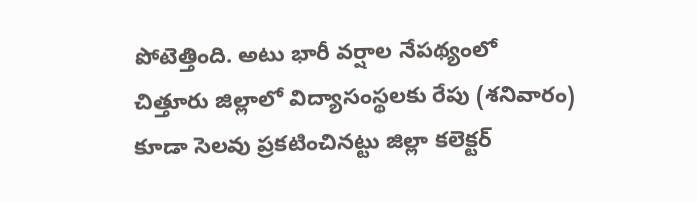పోటెత్తింది. అటు భారీ వర్షాల నేపథ్యంలో చిత్తూరు జిల్లాలో విద్యాసంస్థలకు రేపు (శనివారం) కూడా సెలవు ప్రకటించినట్టు జిల్లా కలెక్టర్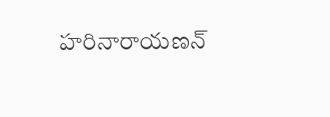హరినారాయణన్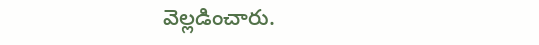వెల్లడించారు.